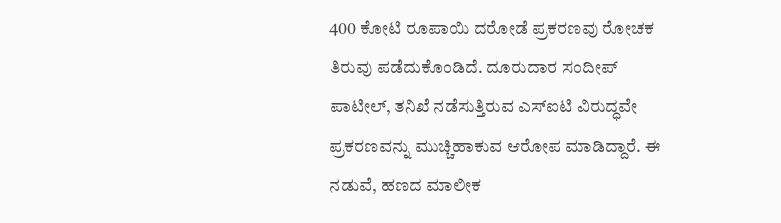400 ಕೋಟಿ ರೂಪಾಯಿ ದರೋಡೆ ಪ್ರಕರಣವು ರೋಚಕ ತಿರುವು ಪಡೆದುಕೊಂಡಿದೆ. ದೂರುದಾರ ಸಂದೀಪ್ ಪಾಟೀಲ್, ತನಿಖೆ ನಡೆಸುತ್ತಿರುವ ಎಸ್ಐಟಿ ವಿರುದ್ಧವೇ ಪ್ರಕರಣವನ್ನು ಮುಚ್ಚಿಹಾಕುವ ಆರೋಪ ಮಾಡಿದ್ದಾರೆ. ಈ ನಡುವೆ, ಹಣದ ಮಾಲೀಕ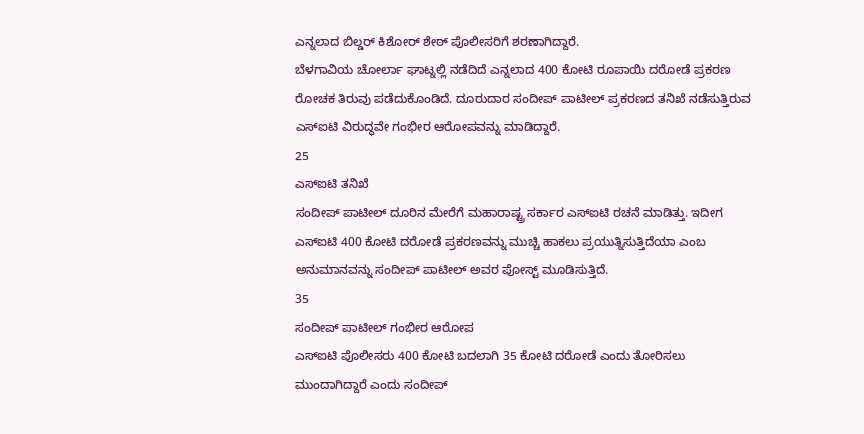ಎನ್ನಲಾದ ಬಿಲ್ಡರ್ ಕಿಶೋರ್ ಶೇಠ್ ಪೊಲೀಸರಿಗೆ ಶರಣಾಗಿದ್ದಾರೆ.
ಬೆಳಗಾವಿಯ ಚೋರ್ಲಾ ಘಾಟ್ನಲ್ಲಿ ನಡೆದಿದೆ ಎನ್ನಲಾದ 400 ಕೋಟಿ ರೂಪಾಯಿ ದರೋಡೆ ಪ್ರಕರಣ ರೋಚಕ ತಿರುವು ಪಡೆದುಕೊಂಡಿದೆ. ದೂರುದಾರ ಸಂದೀಪ್ ಪಾಟೀಲ್ ಪ್ರಕರಣದ ತನಿಖೆ ನಡೆಸುತ್ತಿರುವ ಎಸ್ಐಟಿ ವಿರುದ್ಧವೇ ಗಂಭೀರ ಆರೋಪವನ್ನು ಮಾಡಿದ್ದಾರೆ.
25
ಎಸ್ಐಟಿ ತನಿಖೆ
ಸಂದೀಪ್ ಪಾಟೀಲ್ ದೂರಿನ ಮೇರೆಗೆ ಮಹಾರಾಷ್ಟ್ರ ಸರ್ಕಾರ ಎಸ್ಐಟಿ ರಚನೆ ಮಾಡಿತ್ತು. ಇದೀಗ ಎಸ್ಐಟಿ 400 ಕೋಟಿ ದರೋಡೆ ಪ್ರಕರಣವನ್ನು ಮುಚ್ಚಿ ಹಾಕಲು ಪ್ರಯುತ್ನಿಸುತ್ತಿದೆಯಾ ಎಂಬ ಅನುಮಾನವನ್ನು ಸಂದೀಪ್ ಪಾಟೀಲ್ ಅವರ ಪೋಸ್ಟ್ ಮೂಡಿಸುತ್ತಿದೆ.
35
ಸಂದೀಪ್ ಪಾಟೀಲ್ ಗಂಭೀರ ಆರೋಪ
ಎಸ್ಐಟಿ ಪೊಲೀಸರು 400 ಕೋಟಿ ಬದಲಾಗಿ 35 ಕೋಟಿ ದರೋಡೆ ಎಂದು ತೋರಿಸಲು ಮುಂದಾಗಿದ್ದಾರೆ ಎಂದು ಸಂದೀಪ್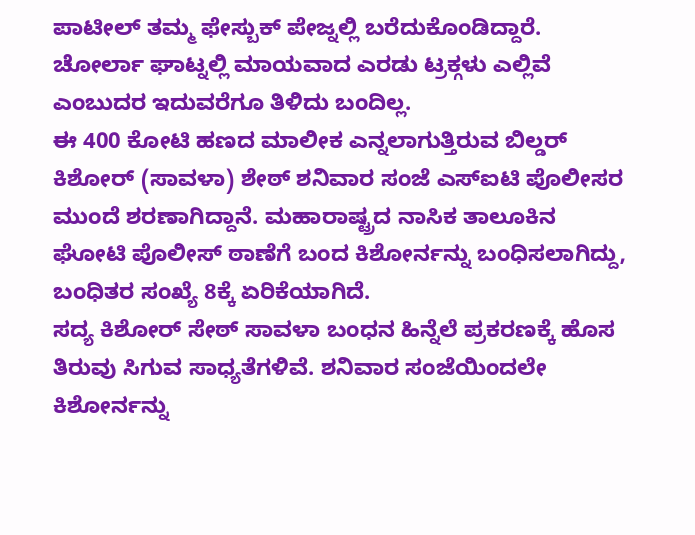ಪಾಟೀಲ್ ತಮ್ಮ ಫೇಸ್ಬುಕ್ ಪೇಜ್ನಲ್ಲಿ ಬರೆದುಕೊಂಡಿದ್ದಾರೆ. ಚೋರ್ಲಾ ಘಾಟ್ನಲ್ಲಿ ಮಾಯವಾದ ಎರಡು ಟ್ರಕ್ಗಳು ಎಲ್ಲಿವೆ ಎಂಬುದರ ಇದುವರೆಗೂ ತಿಳಿದು ಬಂದಿಲ್ಲ.
ಈ 400 ಕೋಟಿ ಹಣದ ಮಾಲೀಕ ಎನ್ನಲಾಗುತ್ತಿರುವ ಬಿಲ್ಡರ್ ಕಿಶೋರ್ (ಸಾವಳಾ) ಶೇಠ್ ಶನಿವಾರ ಸಂಜೆ ಎಸ್ಐಟಿ ಪೊಲೀಸರ ಮುಂದೆ ಶರಣಾಗಿದ್ದಾನೆ. ಮಹಾರಾಷ್ಟ್ರದ ನಾಸಿಕ ತಾಲೂಕಿನ ಘೋಟಿ ಪೊಲೀಸ್ ಠಾಣೆಗೆ ಬಂದ ಕಿಶೋರ್ನನ್ನು ಬಂಧಿಸಲಾಗಿದ್ದು, ಬಂಧಿತರ ಸಂಖ್ಯೆ 8ಕ್ಕೆ ಏರಿಕೆಯಾಗಿದೆ.
ಸದ್ಯ ಕಿಶೋರ್ ಸೇಠ್ ಸಾವಳಾ ಬಂಧನ ಹಿನ್ನೆಲೆ ಪ್ರಕರಣಕ್ಕೆ ಹೊಸ ತಿರುವು ಸಿಗುವ ಸಾಧ್ಯತೆಗಳಿವೆ. ಶನಿವಾರ ಸಂಜೆಯಿಂದಲೇ ಕಿಶೋರ್ನನ್ನು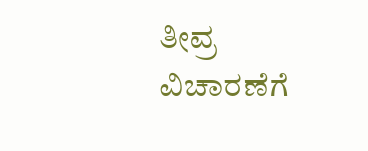ತೀವ್ರ ವಿಚಾರಣೆಗೆ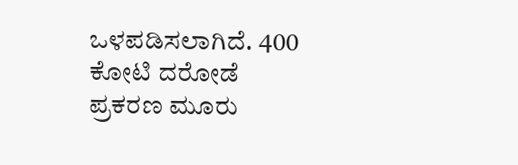ಒಳಪಡಿಸಲಾಗಿದೆ. 400 ಕೋಟಿ ದರೋಡೆ ಪ್ರಕರಣ ಮೂರು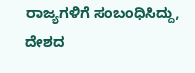ರಾಜ್ಯಗಳಿಗೆ ಸಂಬಂಧಿಸಿದ್ದು, ದೇಶದ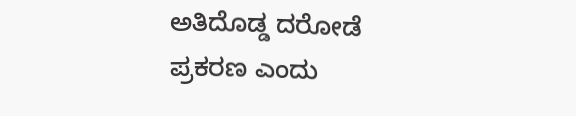ಅತಿದೊಡ್ಡ ದರೋಡೆ ಪ್ರಕರಣ ಎಂದು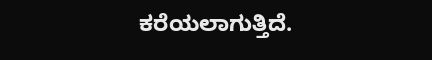ಕರೆಯಲಾಗುತ್ತಿದೆ.